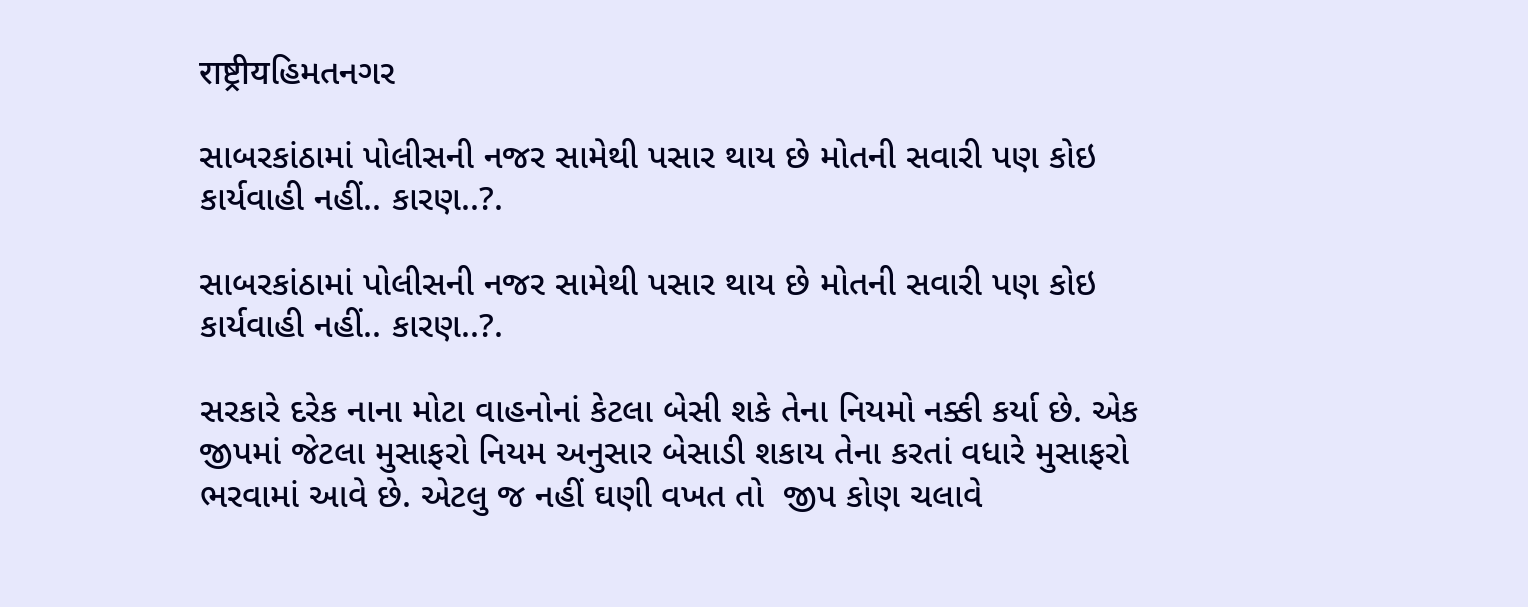राष्ट्रीयહિમતનગર

સાબરકાંઠામાં પોલીસની નજર સામેથી પસાર થાય છે મોતની સવારી પણ કોઇ કાર્યવાહી નહીં.. કારણ..?.

સાબરકાંઠામાં પોલીસની નજર સામેથી પસાર થાય છે મોતની સવારી પણ કોઇ કાર્યવાહી નહીં.. કારણ..?.

સરકારે દરેક નાના મોટા વાહનોનાં કેટલા બેસી શકે તેના નિયમો નક્કી કર્યા છે. એક જીપમાં જેટલા મુસાફરો નિયમ અનુસાર બેસાડી શકાય તેના કરતાં વધારે મુસાફરો ભરવામાં આવે છે. એટલુ જ નહીં ઘણી વખત તો  જીપ કોણ ચલાવે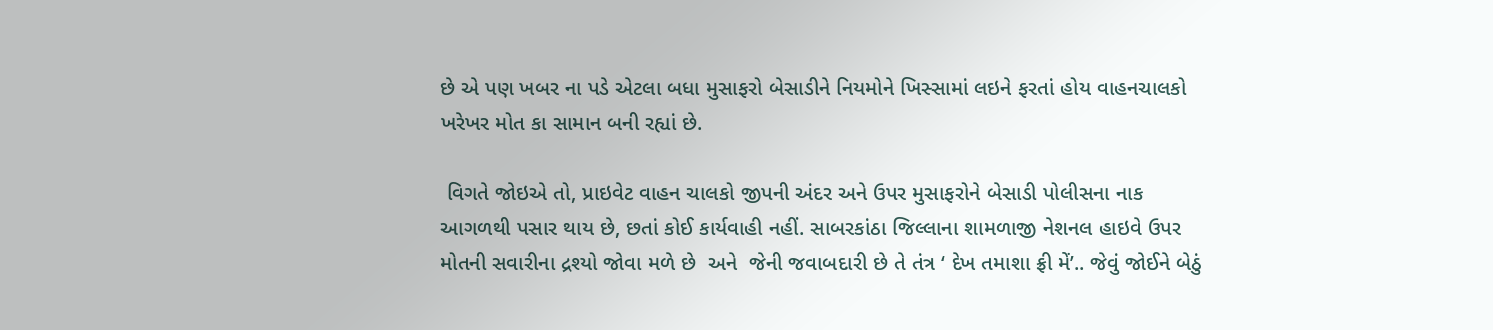છે એ પણ ખબર ના પડે એટલા બધા મુસાફરો બેસાડીને નિયમોને ખિસ્સામાં લઇને ફરતાં હોય વાહનચાલકો ખરેખર મોત કા સામાન બની રહ્યાં છે.

 વિગતે જોઇએ તો, પ્રાઇવેટ વાહન ચાલકો જીપની અંદર અને ઉપર મુસાફરોને બેસાડી પોલીસના નાક આગળથી પસાર થાય છે, છતાં કોઈ કાર્યવાહી નહીં. સાબરકાંઠા જિલ્લાના શામળાજી નેશનલ હાઇવે ઉપર મોતની સવારીના દ્રશ્યો જોવા મળે છે  અને  જેની જવાબદારી છે તે તંત્ર ‘ દેખ તમાશા ફ્રી મેં’.. જેવું જોઈને બેઠું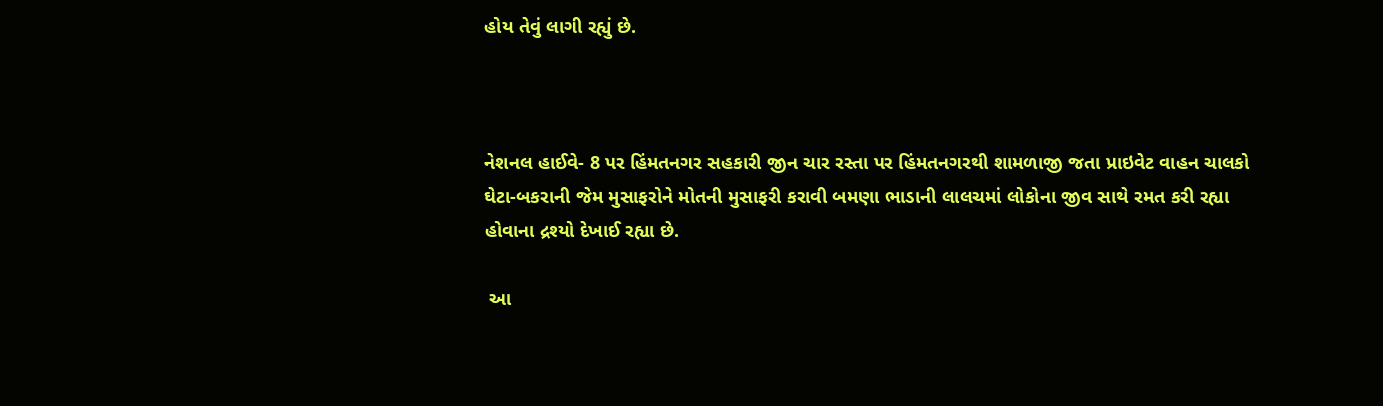હોય તેવું લાગી રહ્યું છે.



નેશનલ હાઈવે- 8 પર હિંમતનગર સહકારી જીન ચાર રસ્તા પર હિંમતનગરથી શામળાજી જતા પ્રાઇવેટ વાહન ચાલકો ઘેટા-બકરાની જેમ મુસાફરોને મોતની મુસાફરી કરાવી બમણા ભાડાની લાલચમાં લોકોના જીવ સાથે રમત કરી રહ્યા હોવાના દ્રશ્યો દેખાઈ રહ્યા છે.

 આ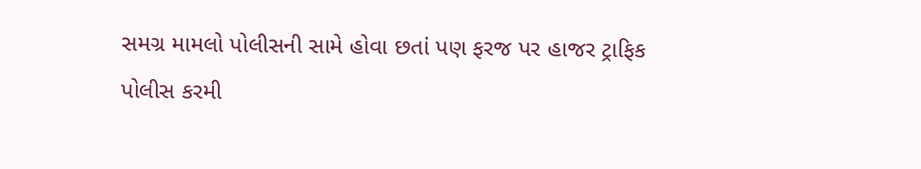સમગ્ર મામલો પોલીસની સામે હોવા છતાં પણ ફરજ પર હાજર ટ્રાફિક પોલીસ કરમી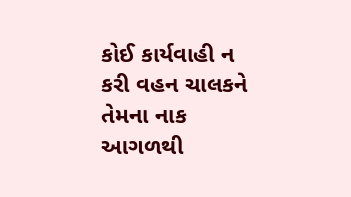કોઈ કાર્યવાહી ન કરી વહન ચાલકને તેમના નાક આગળથી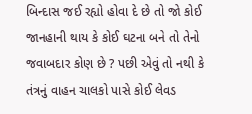બિન્દાસ જઈ રહ્યો હોવા દે છે તો જો કોઈ જાનહાની થાય કે કોઈ ઘટના બને તો તેનો જવાબદાર કોણ છે ? પછી એવું તો નથી કે તંત્રનું વાહન ચાલકો પાસે કોઈ લેવડ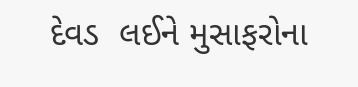દેવડ  લઈને મુસાફરોના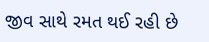જીવ સાથે રમત થઈ રહી છે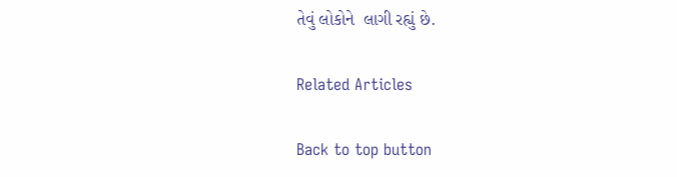તેવું લોકોને  લાગી રહ્યું છે.

Related Articles

Back to top button